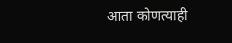आता कोणत्याही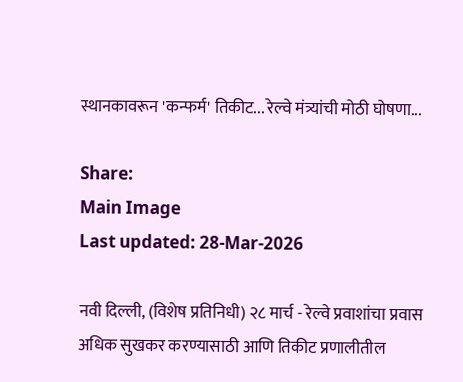स्थानकावरून 'कन्फर्म' तिकीट... रेल्वे मंत्र्यांची मोठी घोषणा...

Share:
Main Image
Last updated: 28-Mar-2026

नवी दिल्ली, (विशेष प्रतिनिधी) २८ मार्च - रेल्वे प्रवाशांचा प्रवास अधिक सुखकर करण्यासाठी आणि तिकीट प्रणालीतील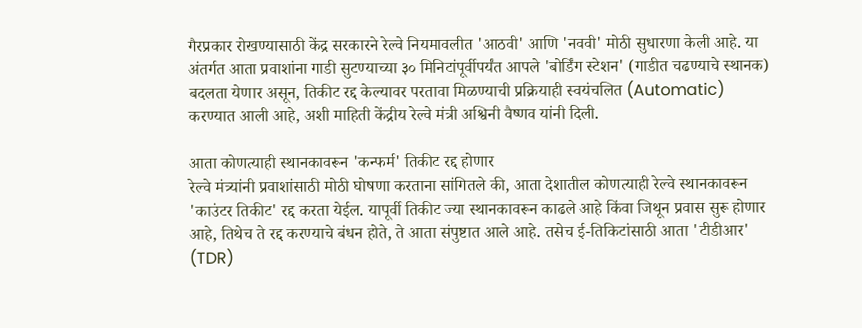गैरप्रकार रोखण्यासाठी केंद्र सरकारने रेल्वे नियमावलीत 'आठवी' आणि 'नववी' मोठी सुधारणा केली आहे. या अंतर्गत आता प्रवाशांना गाडी सुटण्याच्या ३० मिनिटांपूर्वीपर्यंत आपले 'बोर्डिंग स्टेशन' (गाडीत चढण्याचे स्थानक) बदलता येणार असून, तिकीट रद्द केल्यावर परतावा मिळण्याची प्रक्रियाही स्वयंचलित (Automatic) करण्यात आली आहे, अशी माहिती केंद्रीय रेल्वे मंत्री अश्विनी वैष्णव यांनी दिली.

आता कोणत्याही स्थानकावरून 'कन्फर्म' तिकीट रद्द होणार
रेल्वे मंत्र्यांनी प्रवाशांसाठी मोठी घोषणा करताना सांगितले की, आता देशातील कोणत्याही रेल्वे स्थानकावरून 'काउंटर तिकीट' रद्द करता येईल. यापूर्वी तिकीट ज्या स्थानकावरून काढले आहे किंवा जिथून प्रवास सुरू होणार आहे, तिथेच ते रद्द करण्याचे बंधन होते, ते आता संपुष्टात आले आहे. तसेच ई-तिकिटांसाठी आता 'टीडीआर' (TDR)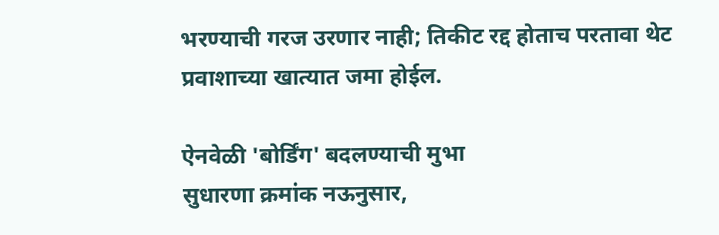भरण्याची गरज उरणार नाही; तिकीट रद्द होताच परतावा थेट प्रवाशाच्या खात्यात जमा होईल.

ऐनवेळी 'बोर्डिंग' बदलण्याची मुभा
सुधारणा क्रमांक नऊनुसार,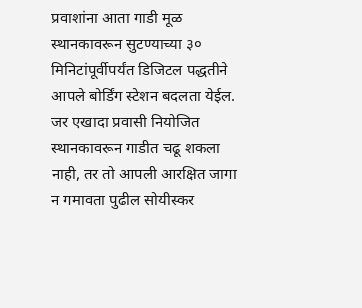प्रवाशांना आता गाडी मूळ स्थानकावरून सुटण्याच्या ३० मिनिटांपूर्वीपर्यंत डिजिटल पद्धतीने आपले बोर्डिंग स्टेशन बदलता येईल. जर एखादा प्रवासी नियोजित स्थानकावरून गाडीत चढू शकला नाही, तर तो आपली आरक्षित जागा न गमावता पुढील सोयीस्कर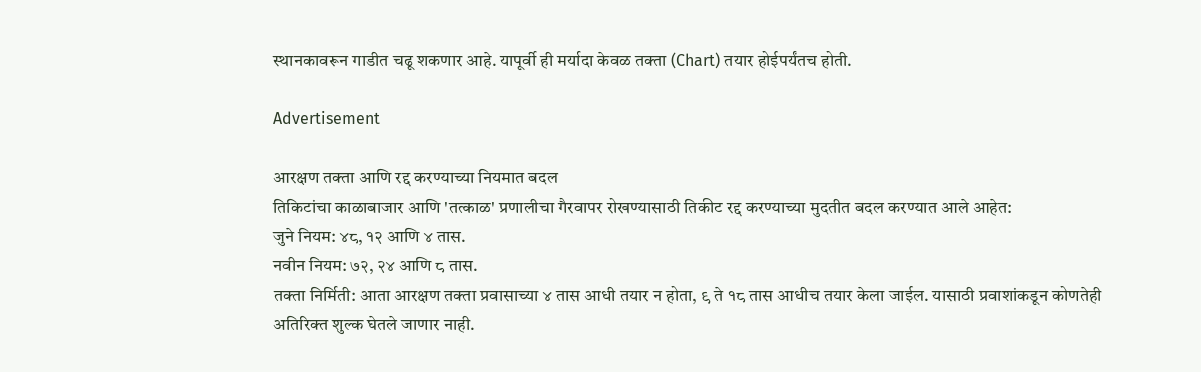स्थानकावरून गाडीत चढू शकणार आहे. यापूर्वी ही मर्यादा केवळ तक्ता (Chart) तयार होईपर्यंतच होती.

Advertisement

आरक्षण तक्ता आणि रद्द करण्याच्या नियमात बदल
तिकिटांचा काळाबाजार आणि 'तत्काळ' प्रणालीचा गैरवापर रोखण्यासाठी तिकीट रद्द करण्याच्या मुदतीत बदल करण्यात आले आहेत:
जुने नियम: ४८, १२ आणि ४ तास.
नवीन नियम: ७२, २४ आणि ८ तास.
तक्ता निर्मिती: आता आरक्षण तक्ता प्रवासाच्या ४ तास आधी तयार न होता, ९ ते १८ तास आधीच तयार केला जाईल. यासाठी प्रवाशांकडून कोणतेही अतिरिक्त शुल्क घेतले जाणार नाही.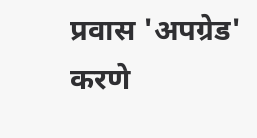प्रवास 'अपग्रेड' करणे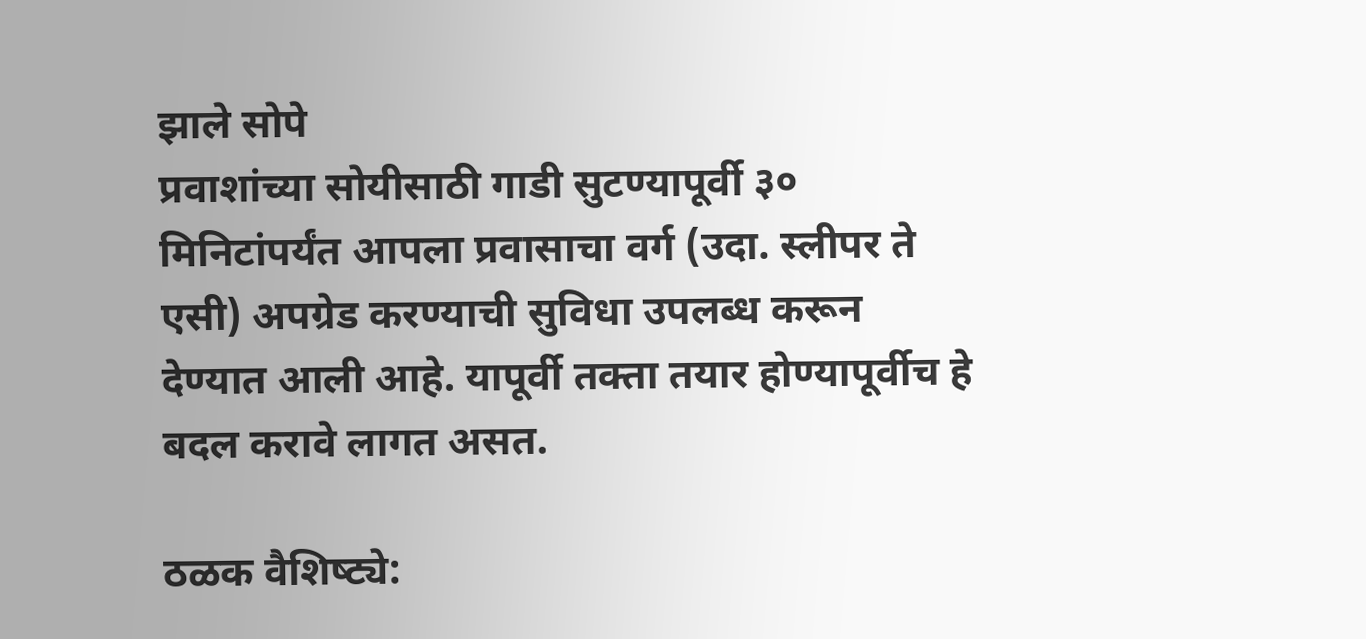झाले सोपे
प्रवाशांच्या सोयीसाठी गाडी सुटण्यापूर्वी ३० मिनिटांपर्यंत आपला प्रवासाचा वर्ग (उदा. स्लीपर ते एसी) अपग्रेड करण्याची सुविधा उपलब्ध करून देण्यात आली आहे. यापूर्वी तक्ता तयार होण्यापूर्वीच हे बदल करावे लागत असत.

ठळक वैशिष्‍ट्ये: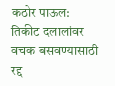कठोर पाऊल: तिकीट दलालांवर वचक बसवण्यासाठी रद्द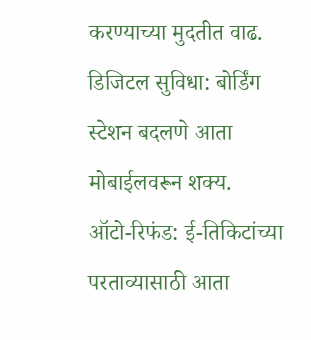करण्याच्या मुदतीत वाढ.
डिजिटल सुविधा: बोर्डिंग स्टेशन बदलणे आता मोबाईलवरून शक्य.
ऑटो-रिफंड: ई-तिकिटांच्या परताव्यासाठी आता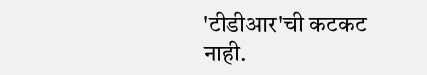'टीडीआर'ची कटकट नाही.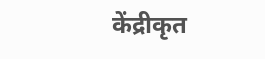केंद्रीकृत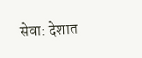सेवा: देशात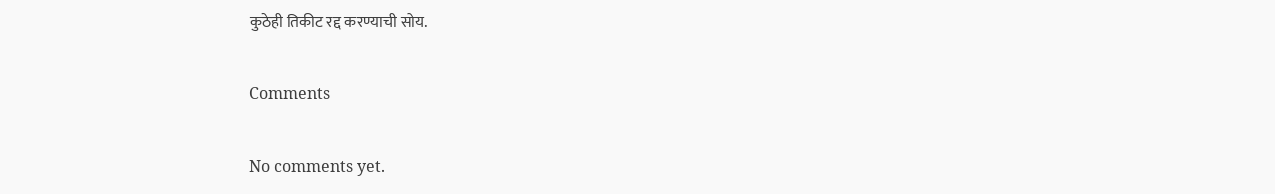कुठेही तिकीट रद्द करण्याची सोय.

Comments

No comments yet.